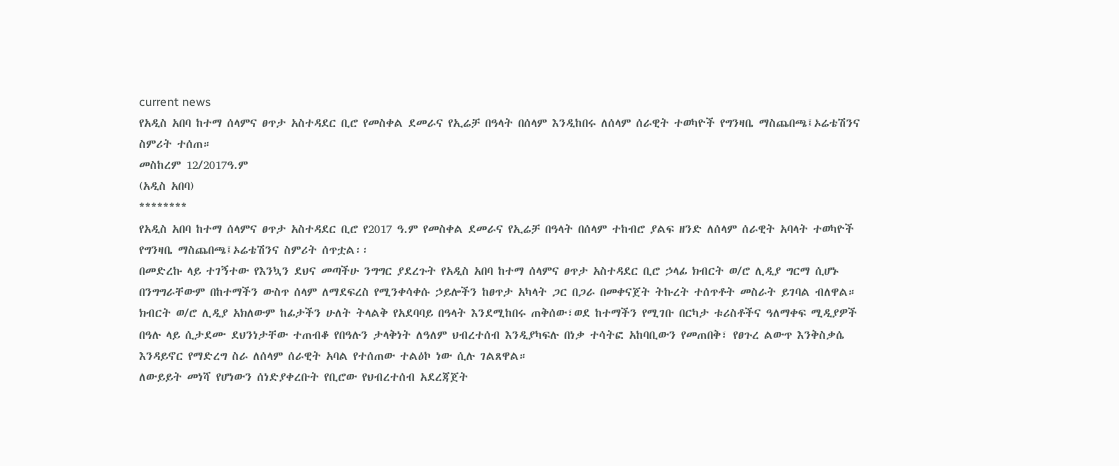current news
የአዲስ አበባ ከተማ ሰላምና ፀጥታ አስተዳደር ቢሮ የመስቀል ደመራና የኢሬቻ በዓላት በሰላም እንዲከበሩ ለሰላም ሰራዊት ተወካዮች የግንዛቤ ማስጨበጫ፤ኦሬቴሽንና ስምሪት ተሰጠ።
መስከረም 12/2017ዓ.ም
(አዲስ አበባ)
********
የአዲስ አበባ ከተማ ሰላምና ፀጥታ አስተዳደር ቢሮ የ2017 ዓ.ም የመስቀል ደመራና የኢሬቻ በዓላት በሰላም ተከብሮ ያልፍ ዘንድ ለሰላም ሰራዊት አባላት ተወካዮች የግንዛቤ ማስጨበጫ፤ኦሬቴሽንና ስምሪት ሰጥቷል፡፡
በመድረኩ ላይ ተገኝተው የእንኳን ደህና መጣችሁ ንግግር ያደረጉት የአዲስ አበባ ከተማ ሰላምና ፀጥታ አስተዳደር ቢሮ ኃላፊ ክብርት ወ/ሮ ሊዲያ ግርማ ሲሆኑ በንግግራቸውም በከተማችን ውስጥ ሰላም ለማደፍረስ የሚንቀሳቀሱ ኃይሎችን ከፀጥታ አካላት ጋር በጋራ በመቀናጀት ትኩረት ተሰጥቶት መስራት ይገባል ብለዋል።
ክብርት ወ/ሮ ሊዲያ አክለውም ከፊታችን ሁለት ትላልቅ የአደባባይ በዓላት እንደሚከበሩ ጠቅሰው፣ወደ ከተማችን የሚገቡ በርካታ ቱሪስቶችና ዓለማቀፍ ሚዲያዎች በዓሉ ላይ ሲታደሙ ደህንነታቸው ተጠብቆ የበዓሉን ታላቅነት ለዓለም ህብረተሰብ እንዲያካፍሉ በነቃ ተሳትፎ አከባቢውን የመጠበቅ፣ የፀጉረ ልውጥ እንቅስቃሴ እንዳይኖር የማድረግ ስራ ለሰላም ሰራዊት አባል የተሰጠው ተልዕኮ ነው ሲሉ ገልጸዋል።
ለውይይት መነሻ የሆነውን ሰነድያቀረቡት የቢሮው የህብረተሰብ አደረጃጀት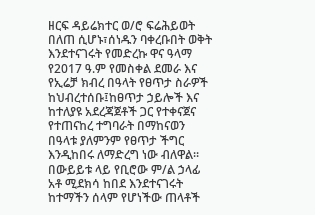ዘርፍ ዳይሬክተር ወ/ሮ ፍሬሕይወት በለጠ ሲሆኑ፣ሰነዱን ባቀረቡበት ወቅት እንደተናገሩት የመድረኩ ዋና ዓላማ የ2017 ዓ.ም የመስቀል ደመራ እና የኢሬቻ ክብረ በዓላት የፀጥታ ስራዎች ከህብረተሰቡ፤ከፀጥታ ኃይሎች እና ከተለያዩ አደረጃጀቶች ጋር የተቀናጀና የተጠናከረ ተግባራት በማከናወን በዓላቱ ያለምንም የፀጥታ ችግር እንዲከበሩ ለማድረግ ነው ብለዋል፡፡
በውይይቱ ላይ የቢሮው ም/ል ኃላፊ አቶ ሚደክሳ ከበደ እንደተናገሩት ከተማችን ሰላም የሆነችው ጠላቶች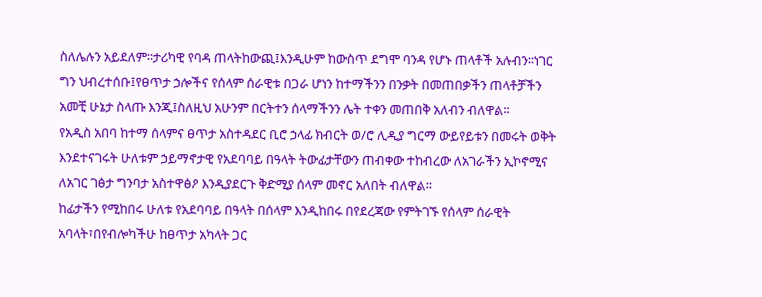ስለሌሉን አይደለም፡፡ታሪካዊ የባዳ ጠላትከውጪ፤እንዲሁም ከውስጥ ደግሞ ባንዳ የሆኑ ጠላቶች አሉብን፡፡ነገር ግን ህብረተሰቡ፤የፀጥታ ኃሎችና የሰላም ሰራዊቱ በጋራ ሆነን ከተማችንን በንቃት በመጠበቃችን ጠላቶቻችን አመቺ ሁኔታ ስላጡ እንጂ፤ስለዚህ አሁንም በርትተን ሰላማችንን ሌት ተቀን መጠበቅ አለብን ብለዋል፡፡
የአዲስ አበባ ከተማ ሰላምና ፀጥታ አስተዳደር ቢሮ ኃላፊ ክብርት ወ/ሮ ሊዲያ ግርማ ውይየይቱን በመሩት ወቅት እንደተናገሩት ሁለቱም ኃይማኖታዊ የአደባባይ በዓላት ትውፊታቸውን ጠብቀው ተከብረው ለአገራችን ኢኮኖሚና ለአገር ገፅታ ግንባታ አስተዋፅዖ እንዲያደርጉ ቅድሚያ ሰላም መኖር አለበት ብለዋል፡፡
ከፊታችን የሚከበሩ ሁለቱ የአደባባይ በዓላት በሰላም እንዲከበሩ በየደረጃው የምትገኙ የሰላም ሰራዊት አባላት፣በየብሎካችሁ ከፀጥታ አካላት ጋር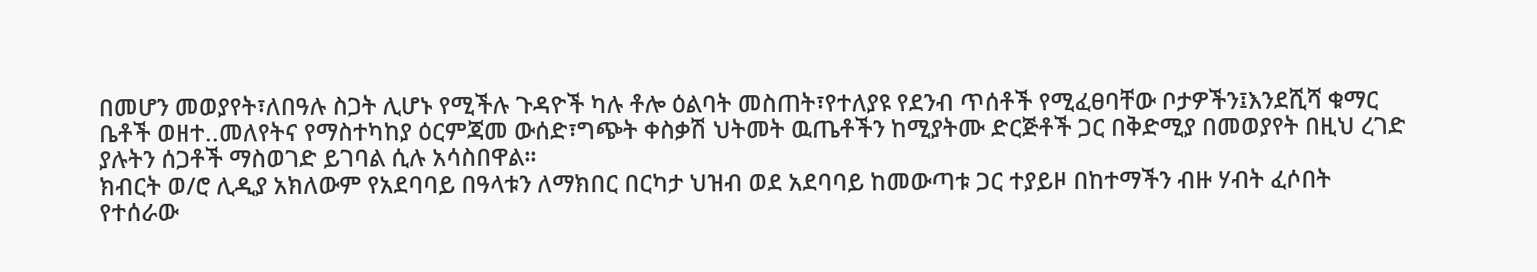በመሆን መወያየት፣ለበዓሉ ስጋት ሊሆኑ የሚችሉ ጉዳዮች ካሉ ቶሎ ዕልባት መስጠት፣የተለያዩ የደንብ ጥሰቶች የሚፈፀባቸው ቦታዎችን፤እንደሺሻ ቁማር ቤቶች ወዘተ..መለየትና የማስተካከያ ዕርምጃመ ውሰድ፣ግጭት ቀስቃሽ ህትመት ዉጤቶችን ከሚያትሙ ድርጅቶች ጋር በቅድሚያ በመወያየት በዚህ ረገድ ያሉትን ሰጋቶች ማስወገድ ይገባል ሲሉ አሳስበዋል፡፡
ክብርት ወ/ሮ ሊዲያ አክለውም የአደባባይ በዓላቱን ለማክበር በርካታ ህዝብ ወደ አደባባይ ከመውጣቱ ጋር ተያይዞ በከተማችን ብዙ ሃብት ፈሶበት የተሰራው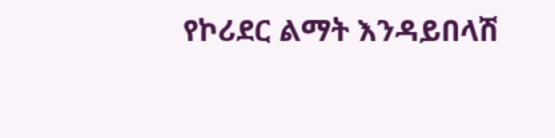የኮሪደር ልማት እንዳይበላሽ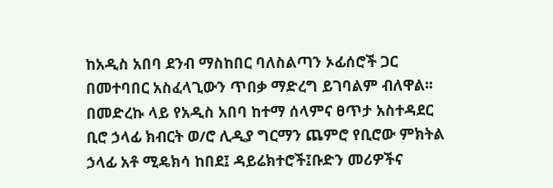ከአዲስ አበባ ደንብ ማስከበር ባለስልጣን ኦፊሰሮች ጋር በመተባበር አስፈላጊውን ጥበቃ ማድረግ ይገባልም ብለዋል፡፡
በመድረኩ ላይ የአዲስ አበባ ከተማ ሰላምና ፀጥታ አስተዳደር ቢሮ ኃላፊ ክብርት ወ/ሮ ሊዲያ ግርማን ጨምሮ የቢሮው ምክትል ኃላፊ አቶ ሚዴክሳ ከበደ፤ ዳይሬክተሮች፤ቡድን መሪዎችና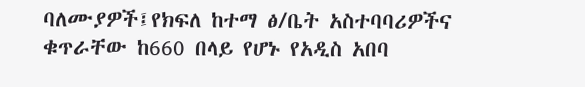ባለሙያዎች፤የክፍለ ከተማ ፅ/ቤት አስተባባሪዎችና ቁጥራቸው ከ660 በላይ የሆኑ የአዲስ አበባ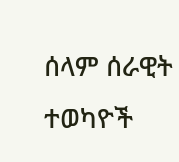ሰላም ሰራዊት ተወካዮች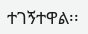ተገኝተዋል፡፡